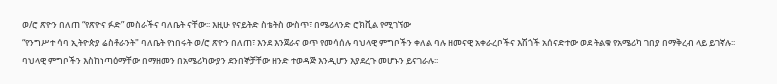ወ/ሮ ጽዮን በለጠ “የጽዮና ፉድ” መስራችና ባለቤት ናቸው፡፡ እዚሁ የናይትድ ስቴትስ ውስጥ፣ በሜሪላንድ ሮክቪል የሚገኘው
“የንግሥተ ሳባ ኢትዮጵያ ሬስቶራንት" ባለቤት የነበሩት ወ/ሮ ጽዮን በለጠ፣ እንደ እንጀራና ወጥ የመሳሰሉ ባህላዊ ምግቦችን ቀለል ባሉ ዘመናዊ አቀራረቦችና እሽጎች አሰናድተው ወደ ትልቁ የአሜሪካ ገበያ በማቅረብ ላይ ይገኛሉ፡፡
ባህላዊ ምግቦችን እስከነጣዕማቸው በማዘመን በአሜሪካውያን ደንበኞቻቸው ዘንድ ተወዳጅ እንዲሆን እያደረጉ መሆኑን ይናገራሉ፡፡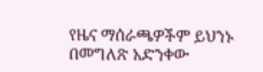የዜና ማሰራጫዎችም ይህንኑ በመግለጽ አድንቀው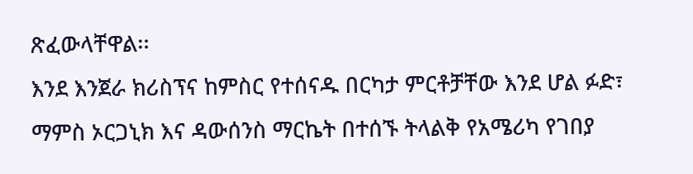ጽፈውላቸዋል፡፡
እንደ እንጀራ ክሪስፕና ከምስር የተሰናዱ በርካታ ምርቶቻቸው እንደ ሆል ፉድ፣ ማምስ ኦርጋኒክ እና ዳውሰንስ ማርኬት በተሰኙ ትላልቅ የአሜሪካ የገበያ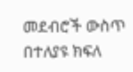መደብሮች ውስጥ በተለያዩ ክፍለ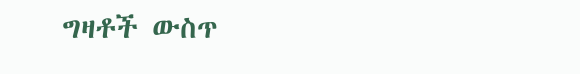ግዛቶች ውስጥ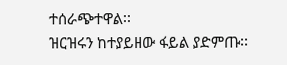ተሰራጭተዋል፡፡
ዝርዝሩን ከተያይዘው ፋይል ያድምጡ፡፡